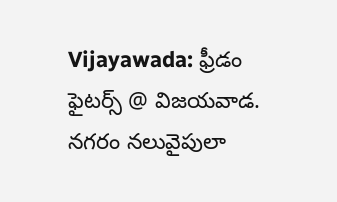Vijayawada: ఫ్రీడం ఫైటర్స్ @ విజయవాడ. నగరం నలువైపులా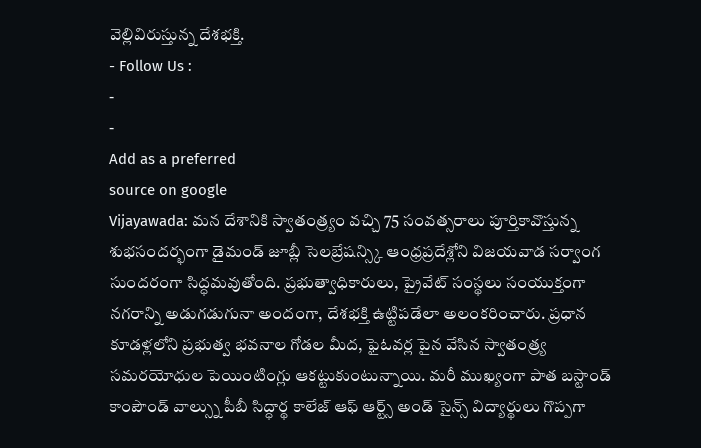వెల్లివిరుస్తున్న దేశభక్తి.
- Follow Us :
-
-
Add as a preferred
source on google
Vijayawada: మన దేశానికి స్వాతంత్ర్యం వచ్చి 75 సంవత్సరాలు పూర్తికావొస్తున్న శుభసందర్భంగా డైమండ్ జూబ్లీ సెలబ్రేషన్స్కి ఆంధ్రప్రదేశ్లోని విజయవాడ సర్వాంగ సుందరంగా సిద్ధమవుతోంది. ప్రభుత్వాధికారులు, ప్రైవేట్ సంస్థలు సంయుక్తంగా నగరాన్ని అడుగడుగునా అందంగా, దేశభక్తి ఉట్టిపడేలా అలంకరించారు. ప్రధాన కూడళ్లలోని ప్రభుత్వ భవనాల గోడల మీద, ఫైఓవర్ల పైన వేసిన స్వాతంత్ర్య సమరయోధుల పెయింటింగ్లు ఆకట్టుకుంటున్నాయి. మరీ ముఖ్యంగా పాత బస్టాండ్ కాంపౌండ్ వాల్స్ను పీబీ సిద్ధార్థ కాలేజ్ ఆఫ్ ఆర్ట్స్ అండ్ సైన్స్ విద్యార్థులు గొప్పగా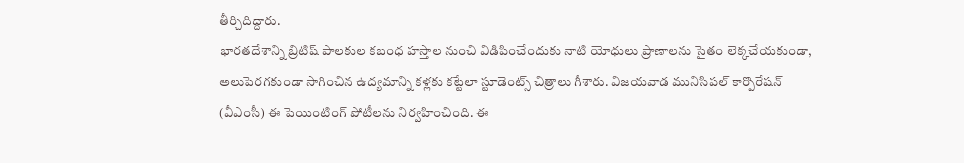తీర్చిదిద్దారు.
భారతదేశాన్ని బ్రిటిష్ పాలకుల కబంధ హస్తాల నుంచి విడిపించేందుకు నాటి యోధులు ప్రాణాలను సైతం లెక్కచేయకుండా, అలుపెరగకుండా సాగించిన ఉద్యమాన్ని కళ్లకు కట్టేలా స్టూడెంట్స్ చిత్రాలు గీశారు. విజయవాడ మునిసిపల్ కార్పొరేషన్ (వీఎంసీ) ఈ పెయింటింగ్ పోటీలను నిర్వహించింది. ఈ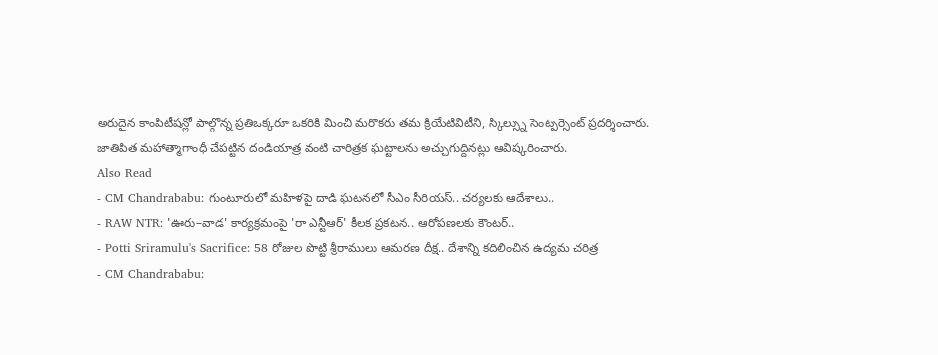అరుదైన కాంపిటీషన్లో పాల్గొన్న ప్రతిఒక్కరూ ఒకరికి మించి మరొకరు తమ క్రియేటివిటీని, స్కిల్స్ను సెంట్పర్సెంట్ ప్రదర్శించారు. జాతిపిత మహాత్మాగాంధీ చేపట్టిన దండియాత్ర వంటి చారిత్రక ఘట్టాలను అచ్చుగుద్దినట్లు ఆవిష్కరించారు.
Also Read
- CM Chandrababu: గుంటూరులో మహిళపై దాడి ఘటనలో సీఎం సీరియస్.. చర్యలకు ఆదేశాలు..
- RAW NTR: 'ఊరు–వాడ' కార్యక్రమంపై 'రా ఎన్టీఆర్' కీలక ప్రకటన.. ఆరోపణలకు కౌంటర్..
- Potti Sriramulu's Sacrifice: 58 రోజుల పొట్టి శ్రీరాములు ఆమరణ దీక్ష.. దేశాన్ని కదిలించిన ఉద్యమ చరిత్ర
- CM Chandrababu: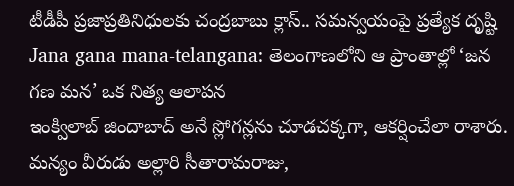టీడీపీ ప్రజాప్రతినిధులకు చంద్రబాబు క్లాస్.. సమన్వయంపై ప్రత్యేక దృష్టి
Jana gana mana-telangana: తెలంగాణలోని ఆ ప్రాంతాల్లో ‘జన గణ మన’ ఒక నిత్య ఆలాపన
ఇంక్విలాబ్ జిందాబాద్ అనే స్లోగన్లను చూడచక్కగా, ఆకర్షించేలా రాశారు. మన్యం వీరుడు అల్లారి సీతారామరాజు,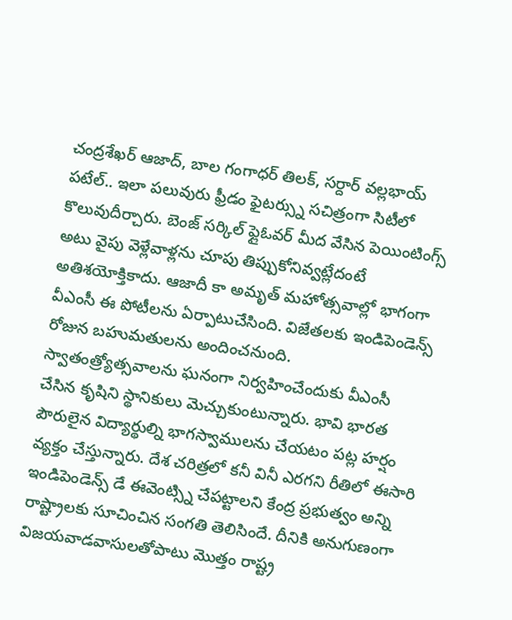చంద్రశేఖర్ ఆజాద్, బాల గంగాధర్ తిలక్, సర్దార్ వల్లభాయ్ పటేల్.. ఇలా పలువురు ఫ్రీడం ఫైటర్స్ను సచిత్రంగా సిటీలో కొలువుదీర్చారు. బెంజ్ సర్కిల్ ఫ్లైఓవర్ మీద వేసిన పెయింటింగ్స్ అటు వైపు వెళ్లేవాళ్లను చూపు తిప్పుకోనివ్వట్లేదంటే అతిశయోక్తికాదు. ఆజాదీ కా అమృత్ మహోత్సవాల్లో భాగంగా వీఎంసీ ఈ పోటీలను ఏర్పాటుచేసింది. విజేతలకు ఇండిపెండెన్స్ రోజున బహుమతులను అందించనుంది.
స్వాతంత్ర్యోత్సవాలను ఘనంగా నిర్వహించేందుకు వీఎంసీ చేసిన కృషిని స్థానికులు మెచ్చుకుంటున్నారు. భావి భారత పౌరులైన విద్యార్థుల్ని భాగస్వాములను చేయటం పట్ల హర్షం వ్యక్తం చేస్తున్నారు. దేశ చరిత్రలో కనీ వినీ ఎరగని రీతిలో ఈసారి ఇండిపెండెన్స్ డే ఈవెంట్స్ని చేపట్టాలని కేంద్ర ప్రభుత్వం అన్ని రాష్ట్రాలకు సూచించిన సంగతి తెలిసిందే. దీనికి అనుగుణంగా విజయవాడవాసులతోపాటు మొత్తం రాష్ట్ర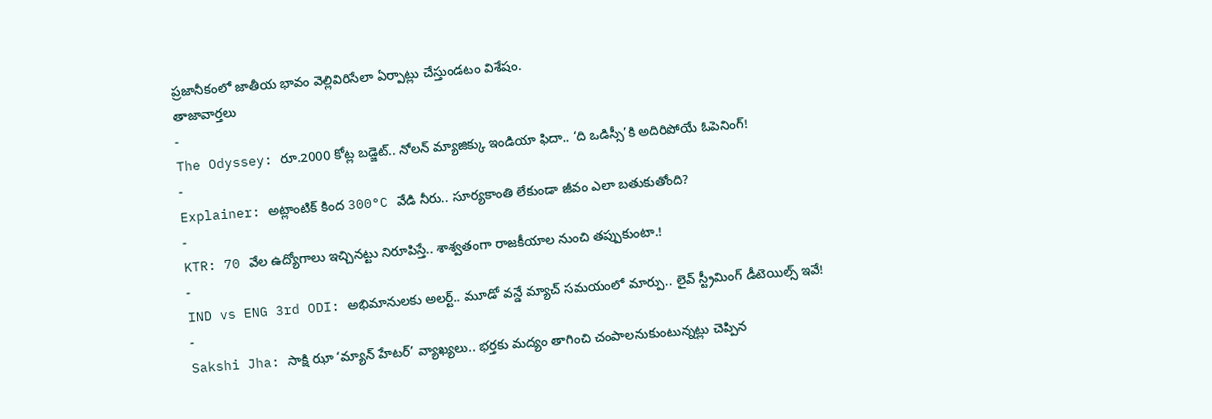ప్రజానీకంలో జాతీయ భావం వెల్లివిరిసేలా ఏర్పాట్లు చేస్తుండటం విశేషం.
తాజావార్తలు
-
The Odyssey: రూ.2000 కోట్ల బడ్జెట్.. నోలన్ మ్యాజిక్కు ఇండియా ఫిదా.. ‘ది ఒడిస్సీ’కి అదిరిపోయే ఓపెనింగ్!
-
Explainer: అట్లాంటిక్ కింద 300°C వేడి నీరు.. సూర్యకాంతి లేకుండా జీవం ఎలా బతుకుతోంది?
-
KTR: 70 వేల ఉద్యోగాలు ఇచ్చినట్టు నిరూపిస్తే.. శాశ్వతంగా రాజకీయాల నుంచి తప్పుకుంటా.!
-
IND vs ENG 3rd ODI: అభిమానులకు అలర్ట్.. మూడో వన్డే మ్యాచ్ సమయంలో మార్పు.. లైవ్ స్ట్రీమింగ్ డీటెయిల్స్ ఇవే!
-
Sakshi Jha: సాక్షి ఝా ‘మ్యాన్ హేటర్’ వ్యాఖ్యలు.. భర్తకు మద్యం తాగించి చంపాలనుకుంటున్నట్లు చెప్పిన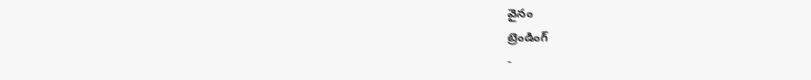వైనం
ట్రెండింగ్
-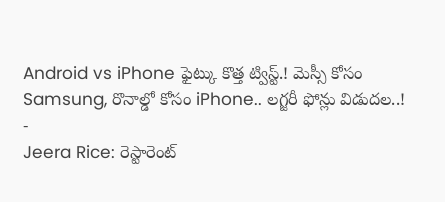Android vs iPhone ఫైట్కు కొత్త ట్విస్ట్.! మెస్సీ కోసం Samsung, రొనాల్డో కోసం iPhone.. లగ్జరీ ఫోన్లు విడుదల..!
-
Jeera Rice: రెస్టారెంట్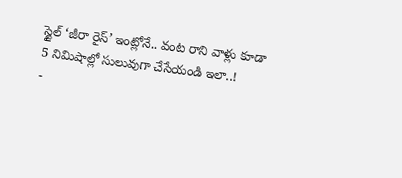స్టైల్ ‘జీరా రైస్’ ఇంట్లోనే.. వంట రాని వాళ్లు కూడా 5 నిమిషాల్లో సులువుగా చేసేయండి ఇలా..!
-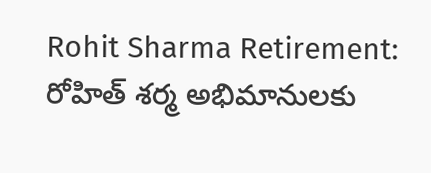Rohit Sharma Retirement: రోహిత్ శర్మ అభిమానులకు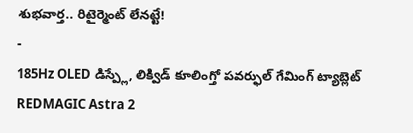శుభవార్త.. రిటైర్మెంట్ లేనట్టే!
-
185Hz OLED డిస్ప్లే, లిక్విడ్ కూలింగ్తో పవర్ఫుల్ గేమింగ్ ట్యాబ్లెట్ REDMAGIC Astra 2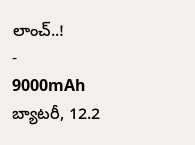లాంచ్..!
-
9000mAh బ్యాటరీ, 12.2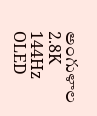అంగుళాల 2.8K 144Hz OLED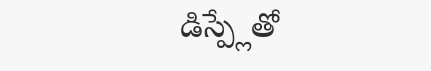డిస్ప్లేతో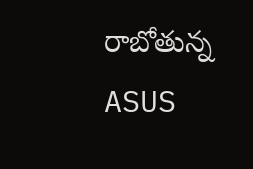రాబోతున్న ASUS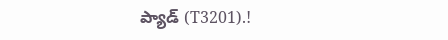ప్యాడ్ (T3201).!